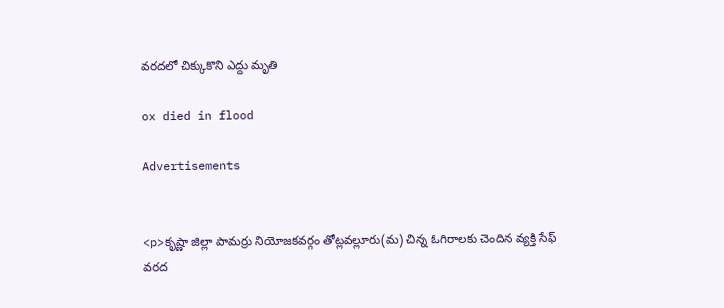వరదలో చిక్కుకొని ఎద్దు మృతి

ox died in flood

Advertisements


<p>కృష్ణా జిల్లా పామర్రు నియోజకవర్గం తోట్లవల్లూరు(మ) చిన్న ఓగిరాలకు చెందిన వ్యక్తి సేఫ్ వరద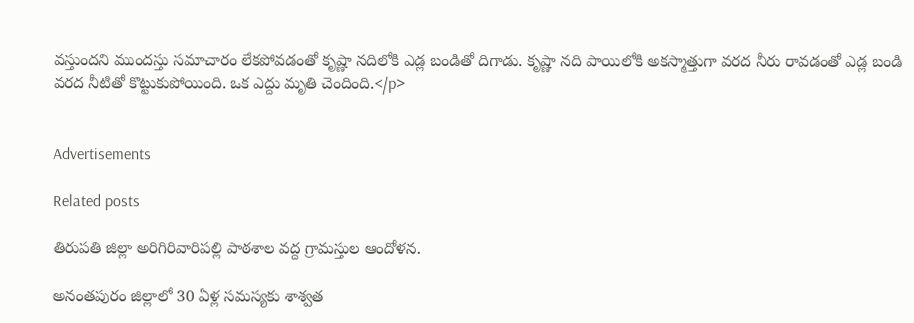వస్తుందని ముందస్తు సమాచారం లేకపోవడంతో కృష్ణా నదిలోకి ఎడ్ల బండితో దిగాడు. కృష్ణా నది పాయిలోకి అకస్మాత్తుగా వరద నీరు రావడంతో ఎడ్ల బండి వరద నీటితో కొట్టుకుపోయింది. ఒక ఎద్దు మృతి చెందింది.</p>


Advertisements

Related posts

తిరుపతి జిల్లా అరిగిరివారిపల్లి పాఠశాల వద్ద గ్రామస్తుల ఆందోళన.

అనంతపురం జిల్లాలో 30 ఏళ్ల సమస్యకు శాశ్వత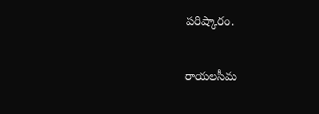పరిష్కారం.

రాయలసీమ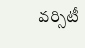వర్సిటీ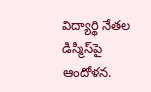విద్యార్థి నేతల డిస్మిస్‌పై ఆందోళన.